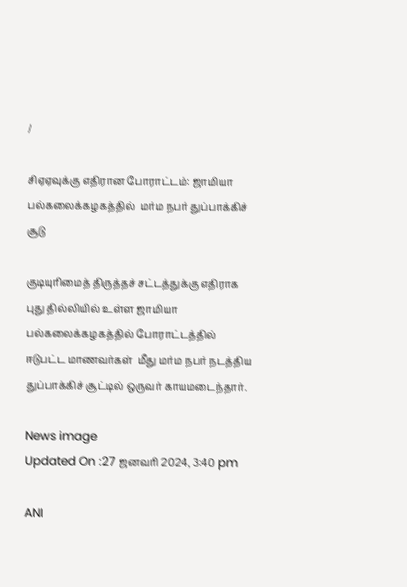/

சிஏஏவுக்கு எதிரான போராட்டம்: ஜாமியா பல்கலைக்கழகத்தில்  மர்ம நபர் துப்பாக்கிச் சூடு

குடியுரிமைத் திருத்தச் சட்டத்துக்கு எதிராக புது தில்லியில் உள்ள ஜாமியா பல்கலைக்கழகத்தில் போராட்டத்தில் ஈடுபட்ட மாணவர்கள்  மீது மர்ம நபர் நடத்திய துப்பாக்கிச் சூட்டில் ஒருவர் காயமடைந்தார்.

News image
Updated On :27 ஜனவரி 2024, 3:40 pm

ANI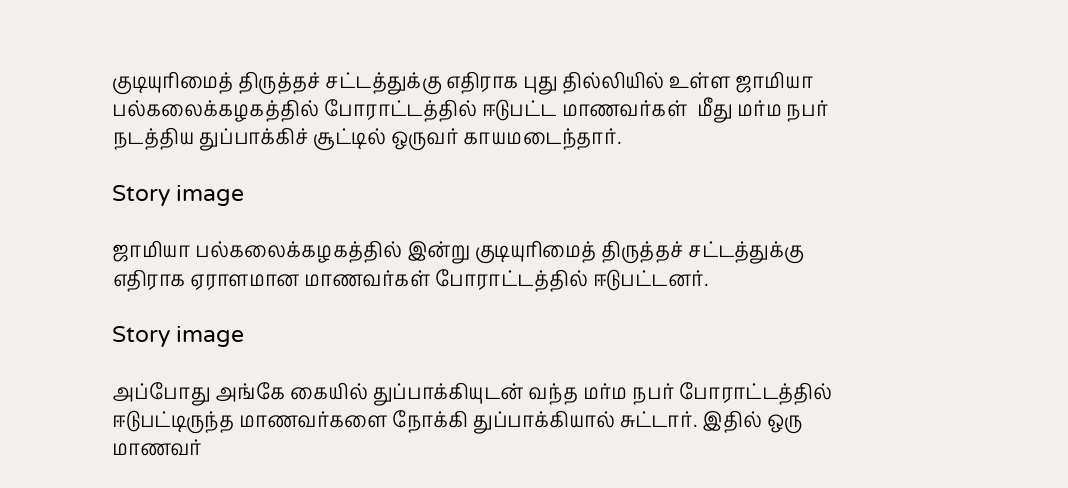குடியுரிமைத் திருத்தச் சட்டத்துக்கு எதிராக புது தில்லியில் உள்ள ஜாமியா பல்கலைக்கழகத்தில் போராட்டத்தில் ஈடுபட்ட மாணவர்கள்  மீது மர்ம நபர் நடத்திய துப்பாக்கிச் சூட்டில் ஒருவர் காயமடைந்தார்.

Story image

ஜாமியா பல்கலைக்கழகத்தில் இன்று குடியுரிமைத் திருத்தச் சட்டத்துக்கு எதிராக ஏராளமான மாணவர்கள் போராட்டத்தில் ஈடுபட்டனர்.

Story image

அப்போது அங்கே கையில் துப்பாக்கியுடன் வந்த மர்ம நபர் போராட்டத்தில் ஈடுபட்டிருந்த மாணவர்களை நோக்கி துப்பாக்கியால் சுட்டார். இதில் ஒரு மாணவர்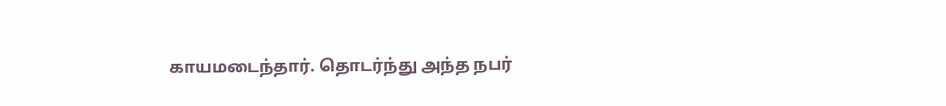காயமடைந்தார். தொடர்ந்து அந்த நபர்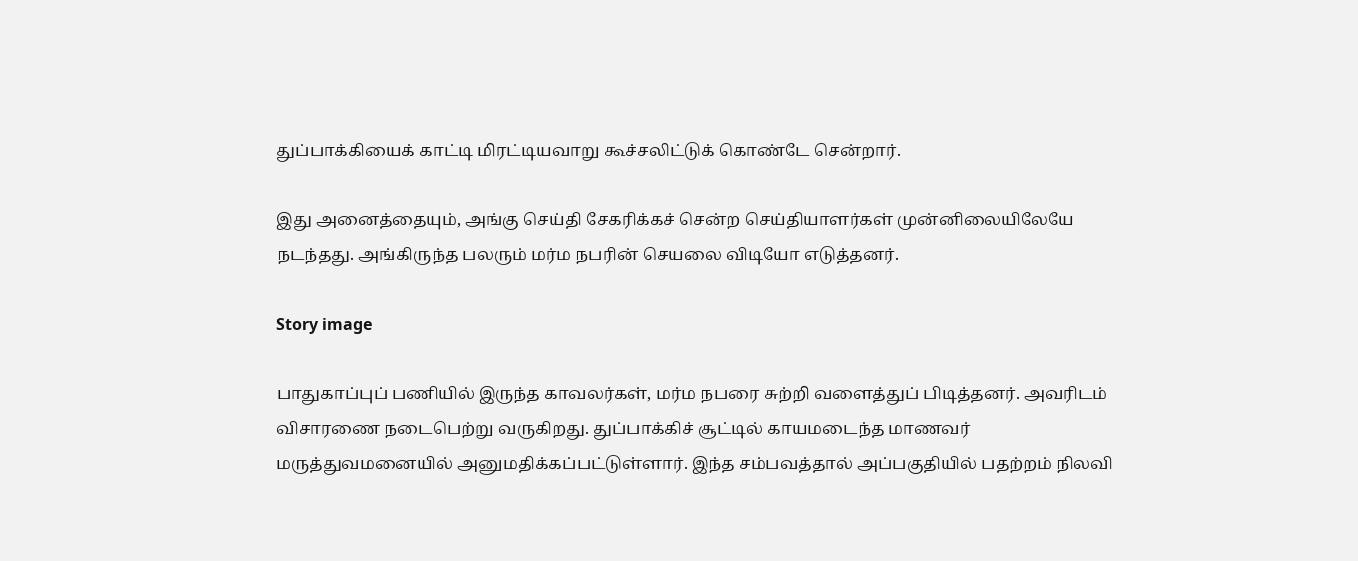துப்பாக்கியைக் காட்டி மிரட்டியவாறு கூச்சலிட்டுக் கொண்டே சென்றார்.

இது அனைத்தையும், அங்கு செய்தி சேகரிக்கச் சென்ற செய்தியாளர்கள் முன்னிலையிலேயே நடந்தது. அங்கிருந்த பலரும் மர்ம நபரின் செயலை விடியோ எடுத்தனர்.

Story image

பாதுகாப்புப் பணியில் இருந்த காவலர்கள், மர்ம நபரை சுற்றி வளைத்துப் பிடித்தனர். அவரிடம் விசாரணை நடைபெற்று வருகிறது. துப்பாக்கிச் சூட்டில் காயமடைந்த மாணவர் மருத்துவமனையில் அனுமதிக்கப்பட்டுள்ளார். இந்த சம்பவத்தால் அப்பகுதியில் பதற்றம் நிலவி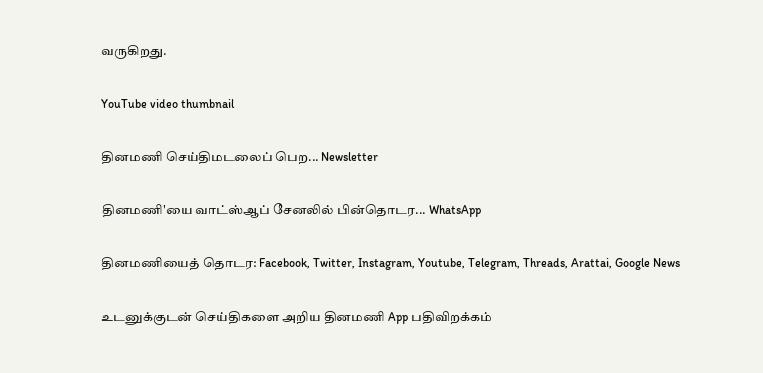வருகிறது.

YouTube video thumbnail

தினமணி செய்திமடலைப் பெற... Newsletter

தினமணி'யை வாட்ஸ்ஆப் சேனலில் பின்தொடர... WhatsApp

தினமணியைத் தொடர: Facebook, Twitter, Instagram, Youtube, Telegram, Threads, Arattai, Google News

உடனுக்குடன் செய்திகளை அறிய தினமணி App பதிவிறக்கம்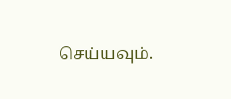செய்யவும்.